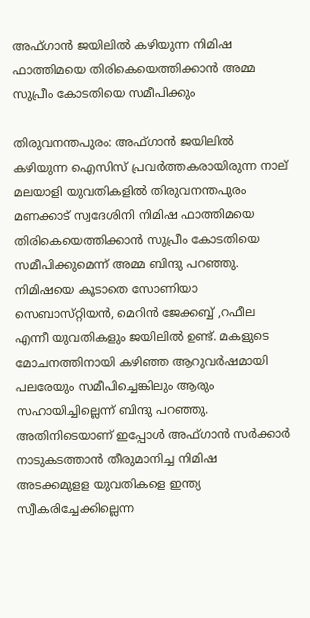അഫ്‌ഗാന്‍ ജയിലില്‍ കഴിയുന്ന നിമിഷ ഫാത്തിമയെ തിരികെയെത്തിക്കാന്‍ അമ്മ സുപ്രീം കോടതിയെ സമീപിക്കും

തിരുവനന്തപുരം: അഫ്‌ഗാന്‍ ജയിലില്‍ കഴിയുന്ന ഐസിസ്‌ പ്രവര്‍ത്തകരായിരുന്ന നാല്‌ മലയാളി യുവതികളില്‍ തിരുവനന്തപുരം മണക്കാട്‌ സ്വദേശിനി നിമിഷ ഫാത്തിമയെ തിരികെയെത്തിക്കാന്‍ സുപ്രീം കോടതിയെ സമീപിക്കുമെന്ന്‌ അമ്മ ബിന്ദു പറഞ്ഞു. നിമിഷയെ കൂടാതെ സോണിയാ സെബാസ്‌റ്റിയന്‍, മെറിന്‍ ജേക്കബ്ബ്‌ ,റഫീല എന്നീ യുവതികളും ജയിലില്‍ ഉണ്ട്‌. മകളുടെ മോചനത്തിനായി കഴിഞ്ഞ ആറുവര്‍ഷമായി പലരേയും സമീപിച്ചെങ്കിലും ആരും സഹായിച്ചില്ലെന്ന്‌ ബിന്ദു പറഞ്ഞു. അതിനിടെയാണ്‌ ഇപ്പോള്‍ അഫ്‌ഗാന്‍ സര്‍ക്കാര്‍ നാടുകടത്താന്‍ തീരുമാനിച്ച നിമിഷ അടക്കമുളള യുവതികളെ ഇന്ത്യ സ്വീകരിച്ചേക്കില്ലെന്ന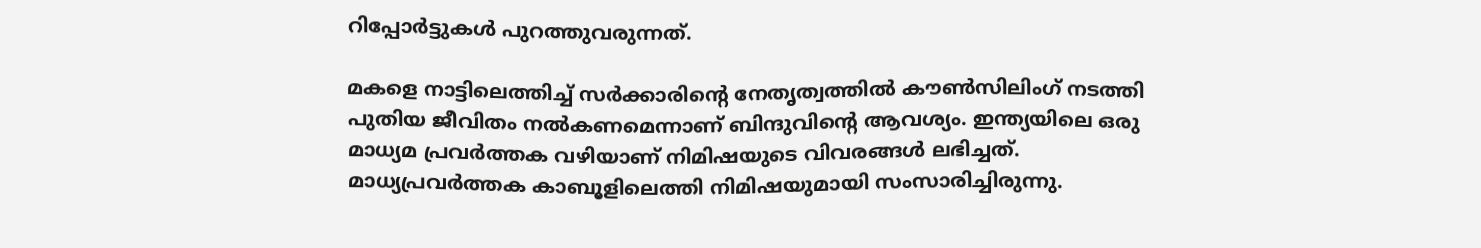റിപ്പോര്‍ട്ടുകള്‍ പുറത്തുവരുന്നത്‌.

മകളെ നാട്ടിലെത്തിച്ച് സര്‍ക്കാരിന്റെ നേതൃത്വത്തില്‍ കൗണ്‍സിലിംഗ്‌ നടത്തി പുതിയ ജീവിതം നല്‍കണമെന്നാണ് ബിന്ദുവിന്റെ ആവശ്യം. ഇന്ത്യയിലെ ഒരു മാധ്യമ പ്രവര്‍ത്തക വഴിയാണ്‌ നിമിഷയുടെ വിവരങ്ങള്‍ ലഭിച്ചത്‌. മാധ്യപ്രവര്‍ത്തക കാബൂളിലെത്തി നിമിഷയുമായി സംസാരിച്ചിരുന്നു.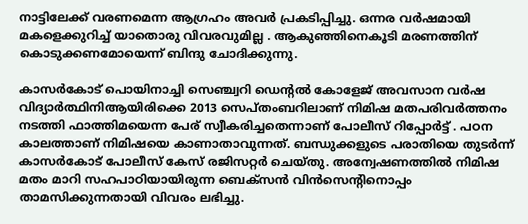നാട്ടിലേക്ക് വരണമെന്ന ആഗ്രഹം അവര്‍ പ്രകടിപ്പിച്ചു. ഒന്നര വര്‍ഷമായി മകളെക്കുറിച്ച്‌ യാതൊരു വിവരവുമില്ല . ആകുഞ്ഞിനെകൂടി മരണത്തിന്‌ കൊടുക്കണമോയെന്ന്‌ ബിന്ദു ചോദിക്കുന്നു.

കാസര്‍കോട്‌ പൊയിനാച്ചി സെഞ്ച്വറി ഡെന്റല്‍ കോളേജ്‌ അവസാന വര്‍ഷ വിദ്യാര്‍ത്ഥിനിആയിരിക്കെ 2013 സെപ്‌തംബറിലാണ്‌ നിമിഷ മതപരിവര്‍ത്തനം നടത്തി ഫാത്തിമയെന്ന പേര്‌ സ്വീകരിച്ചതെന്നാണ്‌ പോലീസ്‌ റിപ്പോര്‍ട്ട്‌ . പഠന കാലത്താണ്‌ നിമിഷയെ കാണാതാവുന്നത്‌. ബന്ധുക്കളുടെ പരാതിയെ തുടര്‍ന്ന്‌ കാസര്‍കോട്‌ പോലീസ്‌ കേസ്‌ രജിസറ്റര്‍ ചെയ്‌തു. അന്വേഷണത്തില്‍ നിമിഷ മതം മാറി സഹപാഠിയായിരുന്ന ബെക്‌സന്‍ വിന്‍സെന്‍റിനൊപ്പം താമസിക്കുന്നതായി വിവരം ലഭിച്ചു.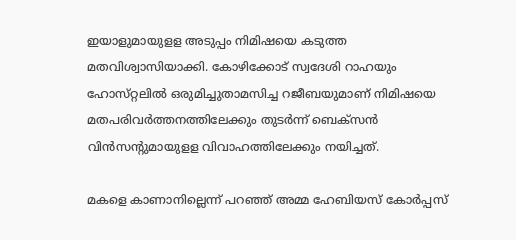ഇയാളുമായുളള അടുപ്പം നിമിഷയെ കടുത്ത മതവിശ്വാസിയാക്കി. കോഴിക്കോട്‌ സ്വദേശി റാഹയും ഹോസ്‌റ്റലില്‍ ഒരുമിച്ചുതാമസിച്ച റജീബയുമാണ്‌ നിമിഷയെ മതപരിവര്‍ത്തനത്തിലേക്കും തുടര്‍ന്ന്‌ ബെക്‌സന്‍ വിന്‍സന്‍റുമായുളള വിവാഹത്തിലേക്കും നയിച്ചത്‌.

മകളെ കാണാനില്ലെന്ന്‌ പറഞ്ഞ്‌ അമ്മ ഹേബിയസ്‌ കോര്‍പ്പസ്‌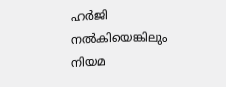ഹര്‍ജി നല്‍കിയെങ്കിലും നിയമ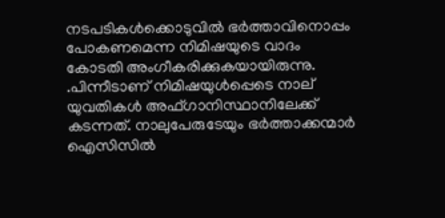നടപടികള്‍ക്കൊടുവില്‍ ഭര്‍ത്താവിനൊപ്പം പോകണമെന്ന നിമിഷയുടെ വാദം കോടതി അംഗീകരിക്കുകയായിരുന്നു. .പിന്നീടാണ്‌ നിമിഷയുള്‍പ്പെടെ നാല്‌ യുവതികള്‍ അഫ്‌ഗാനിസ്ഥാനിലേക്ക് കടന്നത്‌. നാലുപേരുടേയും ഭര്‍ത്താക്കന്മാര്‍ ഐസിസില്‍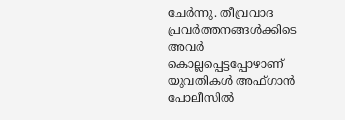ചേര്‍ന്നു. തീവ്രവാദ പ്രവര്‍ത്തനങ്ങള്‍ക്കിടെ അവര്‍ കൊല്ലപ്പെട്ടപ്പോഴാണ്‌ യുവതികള്‍ അഫ്‌ഗാന്‍ പോലീസില്‍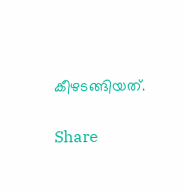കീഴടങ്ങിയത്‌.

Share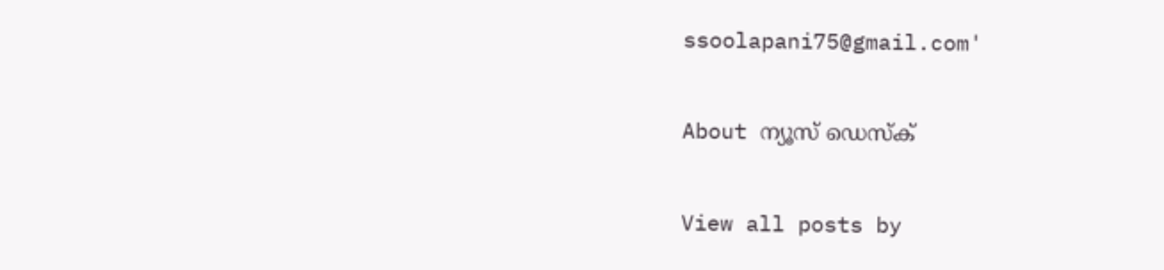ssoolapani75@gmail.com'

About ന്യൂസ് ഡെസ്ക്

View all posts by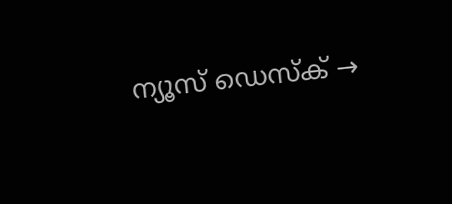ന്യൂസ് ഡെസ്ക് →